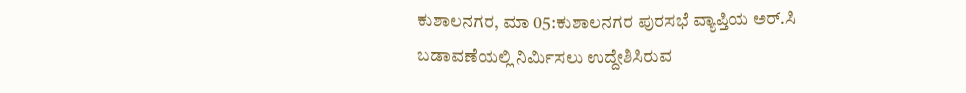ಕುಶಾಲನಗರ, ಮಾ 05:ಕುಶಾಲನಗರ ಪುರಸಭೆ ವ್ಯಾಪ್ತಿಯ ಅರ್.ಸಿ ಬಡಾವಣೆಯಲ್ಲಿ ನಿರ್ಮಿಸಲು ಉದ್ದೇಶಿಸಿರುವ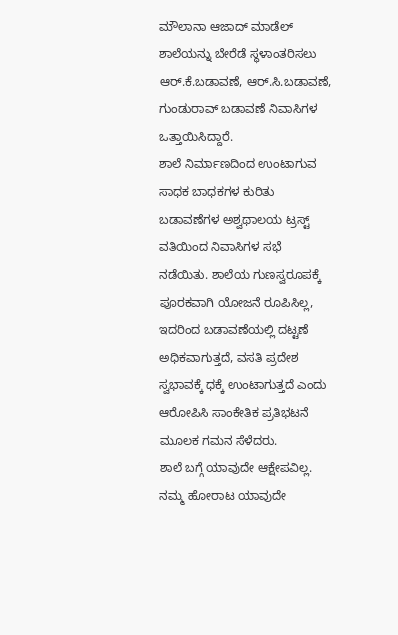ಮೌಲಾನಾ ಆಜಾದ್ ಮಾಡೆಲ್ ಶಾಲೆಯನ್ನು ಬೇರೆಡೆ ಸ್ಥಳಾಂತರಿಸಲು ಆರ್.ಕೆ.ಬಡಾವಣೆ, ಆರ್.ಸಿ.ಬಡಾವಣೆ, ಗುಂಡುರಾವ್ ಬಡಾವಣೆ ನಿವಾಸಿಗಳ ಒತ್ತಾಯಿಸಿದ್ದಾರೆ.
ಶಾಲೆ ನಿರ್ಮಾಣದಿಂದ ಉಂಟಾಗುವ ಸಾಧಕ ಬಾಧಕಗಳ ಕುರಿತು
ಬಡಾವಣೆಗಳ ಅಶ್ವಥಾಲಯ ಟ್ರಸ್ಟ್ ವತಿಯಿಂದ ನಿವಾಸಿಗಳ ಸಭೆ ನಡೆಯಿತು. ಶಾಲೆಯ ಗುಣಸ್ವರೂಪಕ್ಕೆ ಪೂರಕವಾಗಿ ಯೋಜನೆ ರೂಪಿಸಿಲ್ಲ, ಇದರಿಂದ ಬಡಾವಣೆಯಲ್ಲಿ ದಟ್ಟಣೆ ಅಧಿಕವಾಗುತ್ತದೆ, ವಸತಿ ಪ್ರದೇಶ ಸ್ವಭಾವಕ್ಕೆ ಧಕ್ಕೆ ಉಂಟಾಗುತ್ತದೆ ಎಂದು ಆರೋಪಿಸಿ ಸಾಂಕೇತಿಕ ಪ್ರತಿಭಟನೆ ಮೂಲಕ ಗಮನ ಸೆಳೆದರು.
ಶಾಲೆ ಬಗ್ಗೆ ಯಾವುದೇ ಆಕ್ಷೇಪವಿಲ್ಲ. ನಮ್ಮ ಹೋರಾಟ ಯಾವುದೇ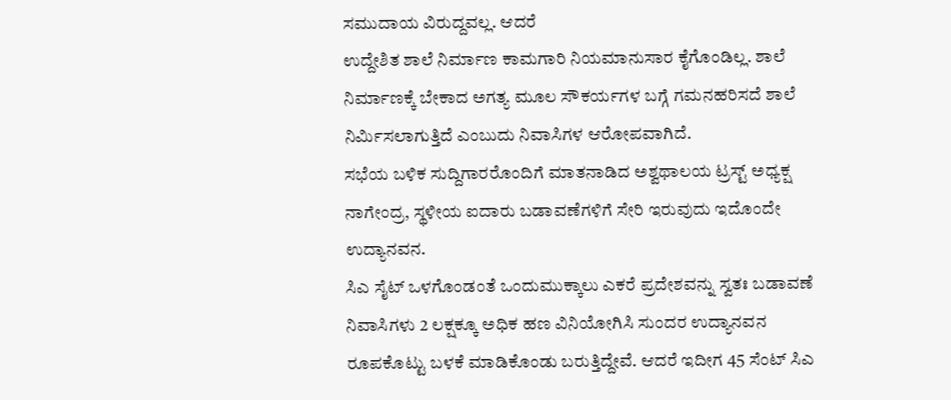ಸಮುದಾಯ ವಿರುದ್ದವಲ್ಲ. ಆದರೆ
ಉದ್ದೇಶಿತ ಶಾಲೆ ನಿರ್ಮಾಣ ಕಾಮಗಾರಿ ನಿಯಮಾನುಸಾರ ಕೈಗೊಂಡಿಲ್ಲ. ಶಾಲೆ ನಿರ್ಮಾಣಕ್ಕೆ ಬೇಕಾದ ಅಗತ್ಯ ಮೂಲ ಸೌಕರ್ಯಗಳ ಬಗ್ಗೆ ಗಮನಹರಿಸದೆ ಶಾಲೆ ನಿರ್ಮಿಸಲಾಗುತ್ತಿದೆ ಎಂಬುದು ನಿವಾಸಿಗಳ ಆರೋಪವಾಗಿದೆ.
ಸಭೆಯ ಬಳಿಕ ಸುದ್ದಿಗಾರರೊಂದಿಗೆ ಮಾತನಾಡಿದ ಅಶ್ವಥಾಲಯ ಟ್ರಸ್ಟ್ ಅಧ್ಯಕ್ಷ ನಾಗೇಂದ್ರ, ಸ್ಥಳೀಯ ಐದಾರು ಬಡಾವಣೆಗಳಿಗೆ ಸೇರಿ ಇರುವುದು ಇದೊಂದೇ ಉದ್ಯಾನವನ.
ಸಿಎ ಸೈಟ್ ಒಳಗೊಂಡಂತೆ ಒಂದುಮುಕ್ಕಾಲು ಎಕರೆ ಪ್ರದೇಶವನ್ನು ಸ್ವತಃ ಬಡಾವಣೆ ನಿವಾಸಿಗಳು 2 ಲಕ್ಷಕ್ಕೂ ಅಧಿಕ ಹಣ ವಿನಿಯೋಗಿಸಿ ಸುಂದರ ಉದ್ಯಾನವನ ರೂಪಕೊಟ್ಟು ಬಳಕೆ ಮಾಡಿಕೊಂಡು ಬರುತ್ತಿದ್ದೇವೆ. ಆದರೆ ಇದೀಗ 45 ಸೆಂಟ್ ಸಿಎ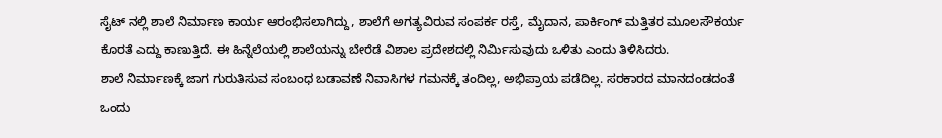ಸೈಟ್ ನಲ್ಲಿ ಶಾಲೆ ನಿರ್ಮಾಣ ಕಾರ್ಯ ಆರಂಭಿಸಲಾಗಿದ್ದು, ಶಾಲೆಗೆ ಅಗತ್ಯವಿರುವ ಸಂಪರ್ಕ ರಸ್ತೆ, ಮೈದಾನ, ಪಾರ್ಕಿಂಗ್ ಮತ್ತಿತರ ಮೂಲಸೌಕರ್ಯ ಕೊರತೆ ಎದ್ದು ಕಾಣುತ್ತಿದೆ. ಈ ಹಿನ್ನೆಲೆಯಲ್ಲಿ ಶಾಲೆಯನ್ನು ಬೇರೆಡೆ ವಿಶಾಲ ಪ್ರದೇಶದಲ್ಲಿ ನಿರ್ಮಿಸುವುದು ಒಳಿತು ಎಂದು ತಿಳಿಸಿದರು.
ಶಾಲೆ ನಿರ್ಮಾಣಕ್ಕೆ ಜಾಗ ಗುರುತಿಸುವ ಸಂಬಂಧ ಬಡಾವಣೆ ನಿವಾಸಿಗಳ ಗಮನಕ್ಕೆ ತಂದಿಲ್ಲ, ಅಭಿಪ್ರಾಯ ಪಡೆದಿಲ್ಲ. ಸರಕಾರದ ಮಾನದಂಡದಂತೆ ಒಂದು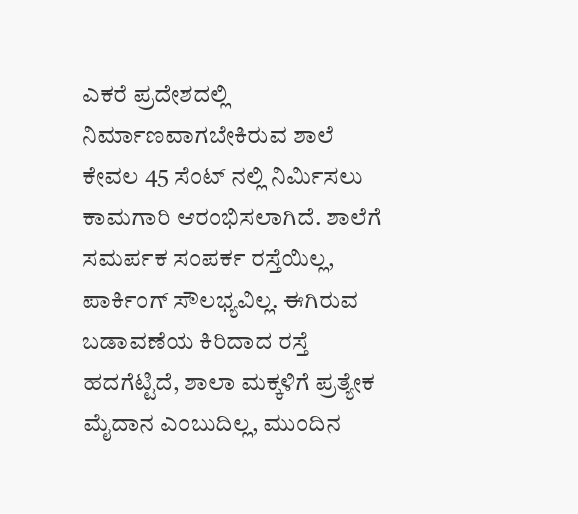ಎಕರೆ ಪ್ರದೇಶದಲ್ಲಿ ನಿರ್ಮಾಣವಾಗಬೇಕಿರುವ ಶಾಲೆ ಕೇವಲ 45 ಸೆಂಟ್ ನಲ್ಲಿ ನಿರ್ಮಿಸಲು ಕಾಮಗಾರಿ ಆರಂಭಿಸಲಾಗಿದೆ. ಶಾಲೆಗೆ ಸಮರ್ಪಕ ಸಂಪರ್ಕ ರಸ್ತೆಯಿಲ್ಲ, ಪಾರ್ಕಿಂಗ್ ಸೌಲಭ್ಯವಿಲ್ಲ. ಈಗಿರುವ ಬಡಾವಣೆಯ ಕಿರಿದಾದ ರಸ್ತೆ ಹದಗೆಟ್ಟಿದೆ, ಶಾಲಾ ಮಕ್ಕಳಿಗೆ ಪ್ರತ್ಯೇಕ ಮೈದಾನ ಎಂಬುದಿಲ್ಲ, ಮುಂದಿನ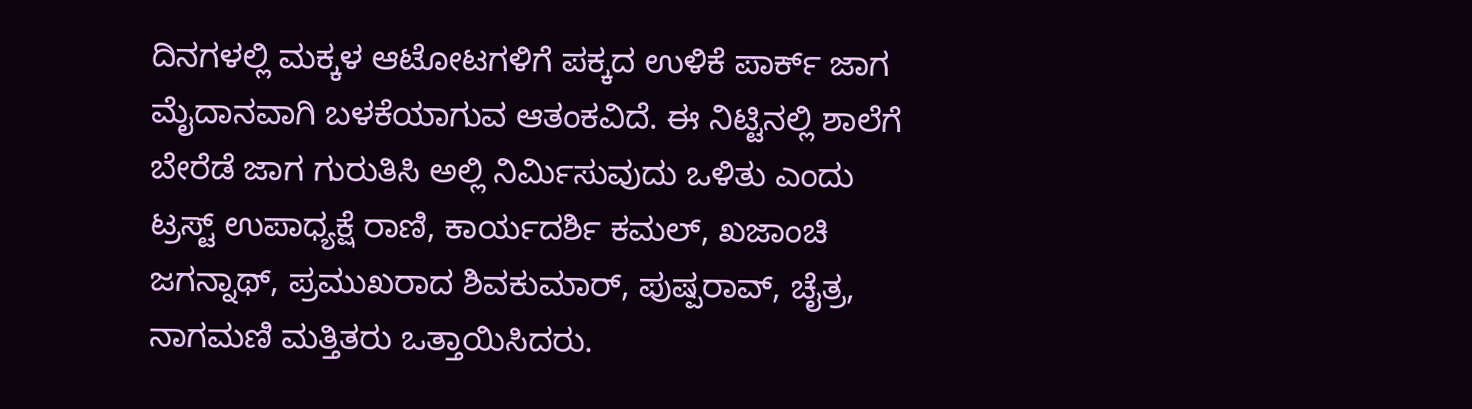ದಿನಗಳಲ್ಲಿ ಮಕ್ಕಳ ಆಟೋಟಗಳಿಗೆ ಪಕ್ಕದ ಉಳಿಕೆ ಪಾರ್ಕ್ ಜಾಗ ಮೈದಾನವಾಗಿ ಬಳಕೆಯಾಗುವ ಆತಂಕವಿದೆ. ಈ ನಿಟ್ಟಿನಲ್ಲಿ ಶಾಲೆಗೆ ಬೇರೆಡೆ ಜಾಗ ಗುರುತಿಸಿ ಅಲ್ಲಿ ನಿರ್ಮಿಸುವುದು ಒಳಿತು ಎಂದು
ಟ್ರಸ್ಟ್ ಉಪಾಧ್ಯಕ್ಷೆ ರಾಣಿ, ಕಾರ್ಯದರ್ಶಿ ಕಮಲ್, ಖಜಾಂಚಿ ಜಗನ್ನಾಥ್, ಪ್ರಮುಖರಾದ ಶಿವಕುಮಾರ್, ಪುಷ್ಪರಾವ್, ಚೈತ್ರ, ನಾಗಮಣಿ ಮತ್ತಿತರು ಒತ್ತಾಯಿಸಿದರು.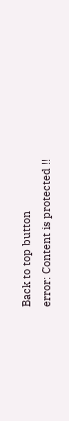Back to top button
error: Content is protected !!